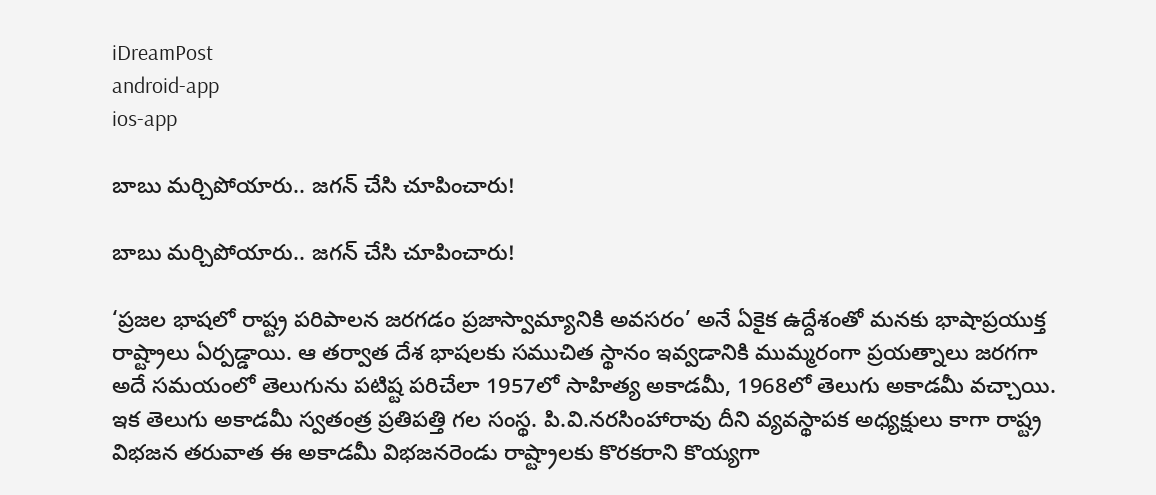iDreamPost
android-app
ios-app

బాబు మర్చిపోయారు.. జగన్ చేసి చూపించారు!

బాబు మర్చిపోయారు.. జగన్ చేసి చూపించారు!

‘ప్రజల భాషలో రాష్ట్ర పరిపాలన జరగడం ప్రజాస్వామ్యానికి అవసరం’ అనే ఏకైక ఉద్దేశంతో మనకు భాషాప్రయుక్త రాష్ట్రాలు ఏర్పడ్డాయి. ఆ తర్వాత దేశ భాషలకు సముచిత స్థానం ఇవ్వడానికి ముమ్మరంగా ప్రయత్నాలు జరగగా అదే సమయంలో తెలుగును పటిష్ట పరిచేలా 1957లో సాహిత్య అకాడమీ, 1968లో తెలుగు అకాడమీ వచ్చాయి. ఇక తెలుగు అకాడమీ స్వతంత్ర ప్రతిపత్తి గల సంస్థ. పి.వి.నరసింహారావు దీని వ్యవస్థాపక అధ్యక్షులు కాగా రాష్ట్ర విభజన తరువాత ఈ అకాడమీ విభజనరెండు రాష్ట్రాలకు కొరకరాని కొయ్యగా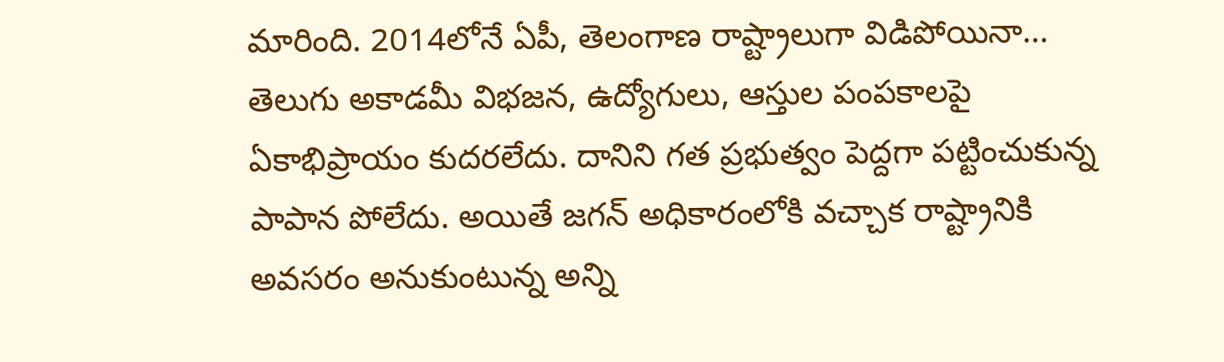మారింది. 2014లోనే ఏపీ, తెలంగాణ రాష్ట్రాలుగా విడిపోయినా… తెలుగు అకాడమీ విభజన, ఉద్యోగులు, ఆస్తుల పంపకాలపై ఏకాభిప్రాయం కుదరలేదు. దానిని గత ప్రభుత్వం పెద్దగా పట్టించుకున్న పాపాన పోలేదు. అయితే జగన్ అధికారంలోకి వచ్చాక రాష్ట్రానికి అవసరం అనుకుంటున్న అన్ని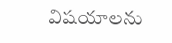విషయాలను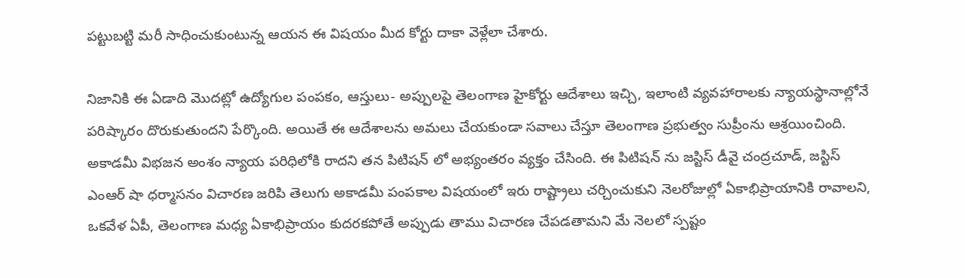పట్టుబట్టి మరీ సాధించుకుంటున్న ఆయన ఈ విషయం మీద కోర్టు దాకా వెళ్లేలా చేశారు.

నిజానికి ఈ ఏడాది మొదట్లో ఉద్యోగుల పంపకం, ఆస్తులు- అప్పులపై తెలంగాణ హైకోర్టు ఆదేశాలు ఇచ్చి, ఇలాంటి వ్యవహారాలకు న్యాయస్థానాల్లోనే పరిష్కారం దొరుకుతుందని పేర్కొంది. అయితే ఈ ఆదేశాలను అమలు చేయకుండా సవాలు చేస్తూ తెలంగాణ ప్రభుత్వం సుప్రీంను ఆశ్రయించింది. అకాడమీ విభజన అంశం న్యాయ పరిధిలోకి రాదని తన పిటిషన్ లో అభ్యంతరం వ్యక్తం చేసింది. ఈ పిటిషన్ ను జస్టిస్ డీవై చంద్రచూడ్, జస్టిస్ ఎంఆర్ షా ధర్మాసనం విచారణ జరిపి తెలుగు అకాడమీ పంపకాల విషయంలో ఇరు రాష్ట్రాలు చర్చించుకుని నెలరోజుల్లో ఏకాభిప్రాయానికి రావాలని, ఒకవేళ ఏపీ, తెలంగాణ మధ్య ఏకాభిప్రాయం కుదరకపోతే అప్పుడు తాము విచారణ చేపడతామని మే నెలలో స్పష్టం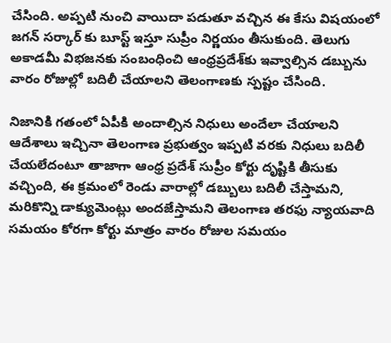చేసింది. అప్పటి నుంచి వాయిదా పడుతూ వచ్చిన ఈ కేసు విషయంలో జగన్ సర్కార్ కు బూస్ట్ ఇస్తూ సుప్రీం నిర్ణయం తీసుకుంది. తెలుగు అకాడమీ విభజనకు సంబంధించి ఆంధ్రప్రదేశ్‌కు ఇవ్వాల్సిన డబ్బును వారం రోజుల్లో బదిలీ చేయాలని తెలంగాణకు స్పష్టం చేసింది.

నిజానికి గతంలో ఏపీకి అందాల్సిన నిధులు అందేలా చేయాలని ఆదేశాలు ఇచ్చినా తెలంగాణ ప్రభుత్వం ఇప్పటి వరకు నిధులు బదిలీ చేయలేదంటూ తాజాగా ఆంధ్ర ప్రదేశ్ సుప్రీం కోర్టు దృష్టికి తీసుకు వచ్చింది, ఈ క్రమంలో రెండు వారాల్లో డబ్బులు బదిలీ చేస్తామని, మరికొన్ని డాక్యుమెంట్లు అందజేస్తామని తెలంగాణ తరఫు న్యాయవాది సమయం కోరగా కోర్టు మాత్రం వారం రోజుల సమయం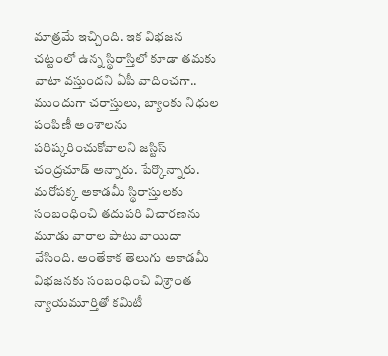మాత్రమే ఇచ్చింది. ఇక విభజన చట్టంలో ఉన్న స్థిరాస్తిలో కూడా తమకు వాటా వస్తుందని ఏపీ వాదించగా.. ముందుగా చరాస్తులు, బ్యాంకు నిధుల పంపిణీ అంశాలను పరిష్కరించుకోవాలని జస్టిస్‌ చంద్రచూడ్‌ అన్నారు. పేర్కొన్నారు. మరోపక్క అకాడమీ స్థిరాస్తులకు సంబంధించి తదుపరి విచారణను మూడు వారాల పాటు వాయిదా వేసింది. అంతేకాక తెలుగు అకాడమీ విభజనకు సంబంధించి విశ్రాంత న్యాయమూర్తితో కమిటీ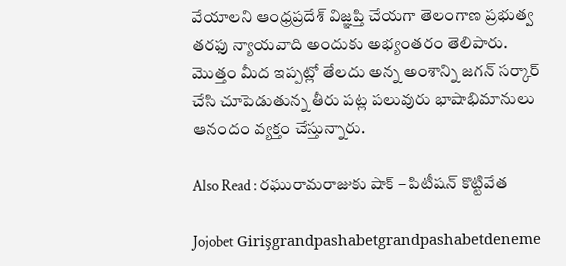వేయాలని ఆంధ్రప్రదేశ్‌ విజ్ఞప్తి చేయగా తెలంగాణ ప్రభుత్వ తరఫు న్యాయవాది అందుకు అభ్యంతరం తెలిపారు. మొత్తం మీద ఇప్పట్లో తేలదు అన్న అంశాన్ని జగన్ సర్కార్ చేసి చూపెడుతున్న తీరు పట్ల పలువురు భాషాభిమానులు ఆనందం వ్యక్తం చేస్తున్నారు.

Also Read : రఘురామరాజుకు షాక్ – పిటీషన్ కొట్టివేత

Jojobet Girişgrandpashabetgrandpashabetdeneme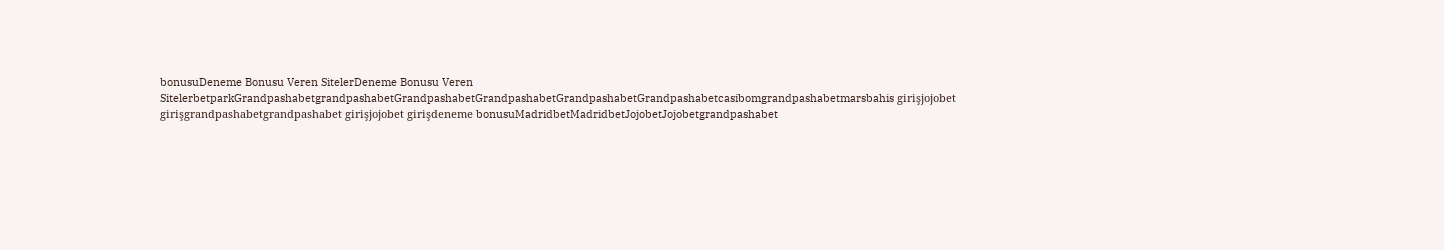bonusuDeneme Bonusu Veren SitelerDeneme Bonusu Veren SitelerbetparkGrandpashabetgrandpashabetGrandpashabetGrandpashabetGrandpashabetGrandpashabetcasibomgrandpashabetmarsbahis girişjojobet girişgrandpashabetgrandpashabet girişjojobet girişdeneme bonusuMadridbetMadridbetJojobetJojobetgrandpashabet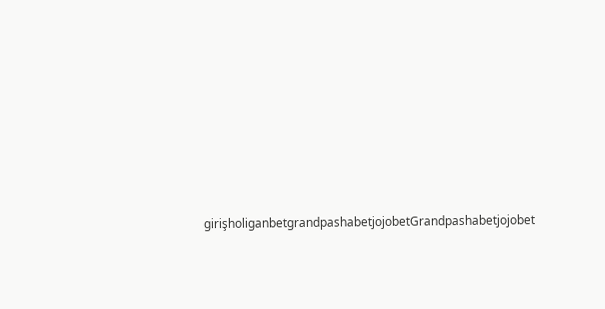girişholiganbetgrandpashabetjojobetGrandpashabetjojobet